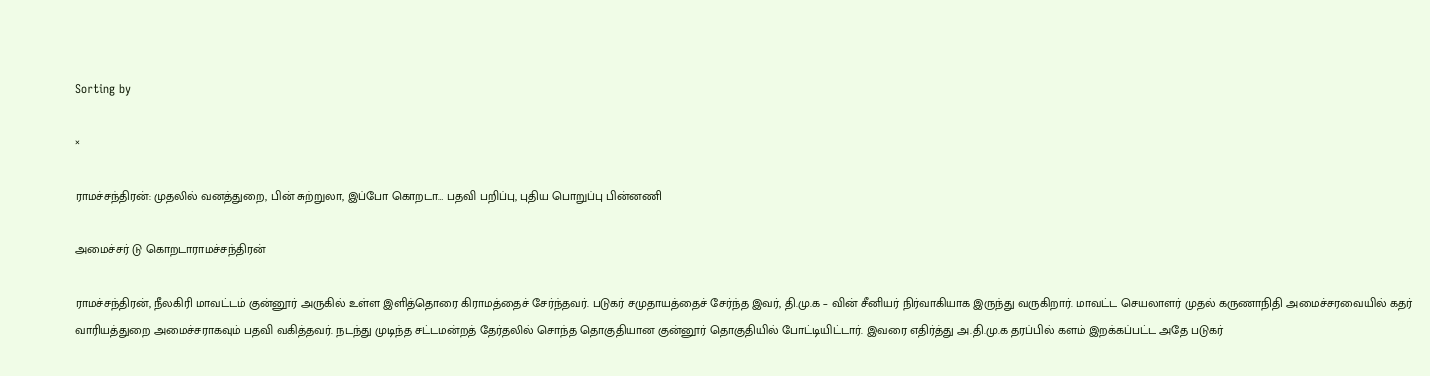Sorting by

×

ராமச்சந்திரன்: முதலில் வனத்துறை, பின் சுற்றுலா, இப்போ கொறடா… பதவி பறிப்பு, புதிய பொறுப்பு பின்னணி

அமைச்சர் டு கொறடாராமச்சந்திரன்

ராமச்சந்திரன், நீலகிரி மாவட்டம் குன்னூர் அருகில் உள்ள இளித்தொரை கிராமத்தைச் சேர்ந்தவர். படுகர் சமுதாயத்தைச் சேர்ந்த இவர், தி.மு.க – வின் சீனியர் நிர்வாகியாக இருந்து வருகிறார். மாவட்ட செயலாளர் முதல் கருணாநிதி அமைச்சரவையில் கதர் வாரியத்துறை அமைச்சராகவும் பதவி வகித்தவர். நடந்து முடிந்த சட்டமன்றத் தேர்தலில் சொந்த தொகுதியான குன்னூர் தொகுதியில் போட்டியிட்டார். இவரை எதிர்த்து அ.தி.மு.க தரப்பில் களம் இறக்கப்பட்ட அதே படுகர்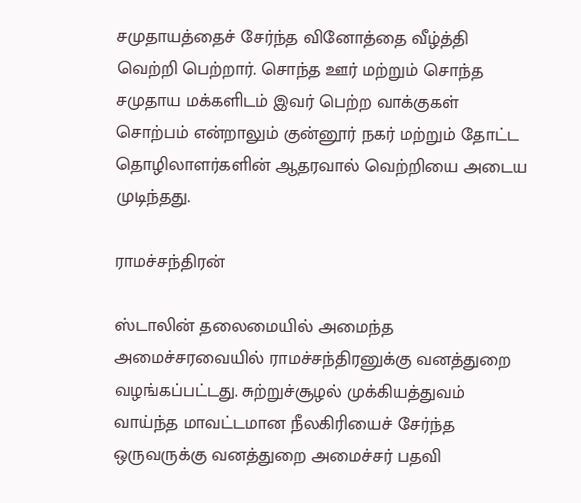சமுதாயத்தைச் சேர்ந்த வினோத்தை வீழ்த்தி வெற்றி பெற்றார். சொந்த ஊர் மற்றும் சொந்த சமுதாய மக்களிடம் இவர் பெற்ற வாக்குகள் சொற்பம் என்றாலும் குன்னூர் நகர் மற்றும் தோட்ட தொழிலாளர்களின் ஆதரவால் வெற்றியை அடைய முடிந்தது.

ராமச்சந்திரன்

ஸ்டாலின் தலைமையில் அமைந்த அமைச்சரவையில் ராமச்சந்திரனுக்கு வனத்துறை வழங்கப்பட்டது. சுற்றுச்சூழல் முக்கியத்துவம் வாய்ந்த மாவட்டமான நீலகிரியைச்‌ சேர்ந்த ஒருவருக்கு வனத்துறை அமைச்சர் பதவி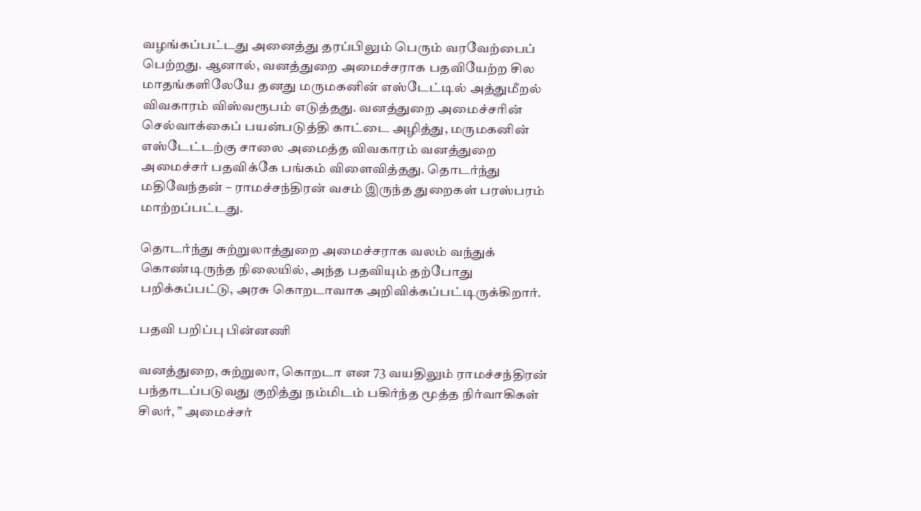வழங்கப்பட்டது அனைத்து தரப்பிலும் பெரும் வரவேற்பைப் பெற்றது. ஆனால், வனத்துறை அமைச்சராக பதவியேற்ற சில மாதங்களிலேயே தனது மருமகனின் எஸ்டேட்டில் அத்துமீறல் விவகாரம் விஸ்வரூபம் எடுத்தது. வனத்துறை அமைச்சரின் செல்வாக்கைப் பயன்படுத்தி காட்டை அழித்து, மருமகனின் எஸ்டேட்டற்கு சாலை அமைத்த விவகாரம் வனத்துறை அமைச்சர் பதவிக்கே பங்கம் விளைவித்தது. தொடர்ந்து மதிவேந்தன் – ராமச்சந்திரன் வசம் இருந்த துறைகள் பரஸ்பரம் மாற்றப்பட்டது.

தொடர்ந்து சுற்றுலாத்துறை அமைச்சராக வலம் வந்துக் கொண்டிருந்த நிலையில், அந்த பதவியும் தற்போது பறிக்கப்பட்டு, அரசு கொறடாவாக அறிவிக்கப்பட்டிருக்கிறார்.

பதவி பறிப்பு பின்னணி

வனத்துறை, சுற்றுலா, கொறடா என 73 வயதிலும் ராமச்சந்திரன் பந்தாடப்படுவது குறித்து நம்மிடம் பகிர்ந்த மூத்த நிர்வாகிகள் சிலர், ” அமைச்சர்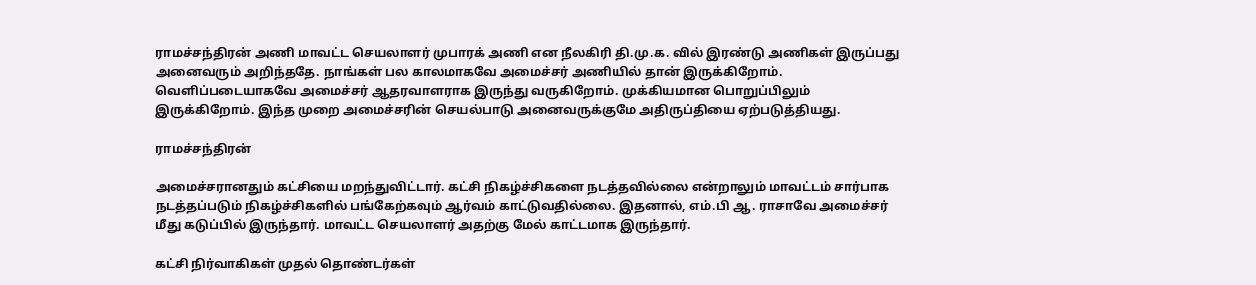ராமச்சந்திரன் அணி மாவட்ட செயலாளர் முபாரக் அணி என நீலகிரி தி.மு.க. வில் இரண்டு அணிகள் இருப்பது அனைவரும் அறிந்ததே. நாங்கள் பல காலமாகவே அமைச்சர் அணியில் தான் இருக்கிறோம். வெளிப்படையாகவே அமைச்சர் ஆதரவாளராக இருந்து வருகிறோம். முக்கியமான பொறுப்பிலும் இருக்கிறோம். இந்த முறை அமைச்சரின் செயல்பாடு அனைவருக்குமே அதிருப்தியை ஏற்படுத்தியது.

ராமச்சந்திரன்

அமைச்சரானதும்‌ கட்சியை மறந்துவிட்டார். கட்சி நிகழ்ச்சிகளை நடத்தவில்லை என்றாலும் மாவட்டம் சார்பாக நடத்தப்படும் நிகழ்ச்சிகளில் பங்கேற்கவும் ஆர்வம் காட்டுவதில்லை. இதனால், எம்.பி ஆ. ராசாவே அமைச்சர் மீது கடுப்பில் இருந்தார். மாவட்ட செயலாளர் அதற்கு மேல் காட்டமாக இருந்தார்.

கட்சி நிர்வாகிகள் முதல் தொண்டர்கள்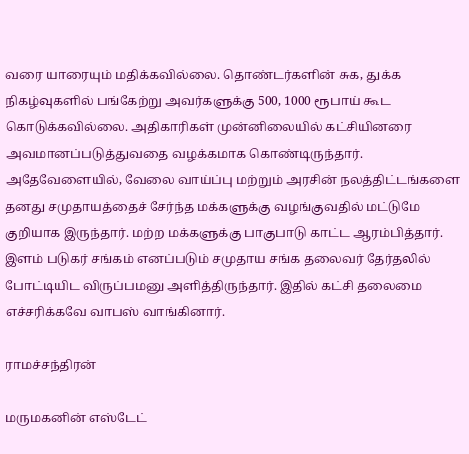வரை யாரையும் மதிக்கவில்லை. தொண்டர்களின் சுக, துக்க நிகழ்வுகளில் பங்கேற்று அவர்களுக்கு 500, 1000 ரூபாய் கூட கொடுக்கவில்லை. அதிகாரிகள் முன்னிலையில் கட்சியினரை அவமானப்படுத்துவதை வழக்கமாக கொண்டிருந்தார். அதேவேளையில், வேலை வாய்ப்பு மற்றும் அரசின் நலத்திட்டங்களை தனது சமுதாயத்தைச் சேர்ந்த மக்களுக்கு வழங்குவதில் மட்டுமே குறியாக இருந்தார். மற்ற மக்களுக்கு பாகுபாடு காட்ட ஆரம்பித்தார். இளம் படுகர் சங்கம் எனப்படும் சமுதாய சங்க தலைவர் தேர்தலில் போட்டியிட விருப்பமனு அளித்திருந்தார். இதில் கட்சி தலைமை எச்சரிக்கவே வாபஸ் வாங்கினார்.

ராமச்சந்திரன்

மருமகனின் எஸ்டேட்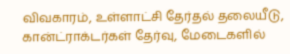விவகாரம், உள்ளாட்சி தேர்தல் தலையீடு, கான்ட்ராக்டர்கள் தேர்வு, மேடைகளில்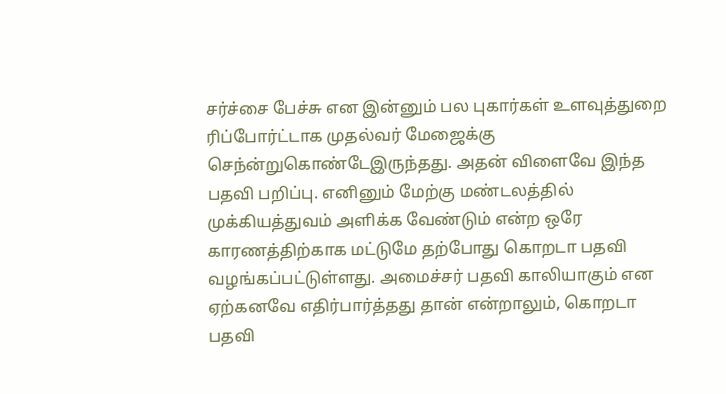சர்ச்சை பேச்சு என இன்னும் பல புகார்கள் உளவுத்துறை ரிப்போர்ட்டாக முதல்வர் மேஜைக்கு செந்ன்றுகொண்டேஇருந்தது. அதன் விளைவே இந்த பதவி பறிப்பு. எனினும் மேற்கு மண்டலத்தில் முக்கியத்துவம் அளிக்க வேண்டும் என்ற ஒரே காரணத்திற்காக மட்டுமே தற்போது கொறடா பதவி வழங்கப்பட்டுள்ளது. அமைச்சர் பதவி காலியாகும் என ஏற்கனவே எதிர்பார்த்தது தான் என்றாலும், கொறடா பதவி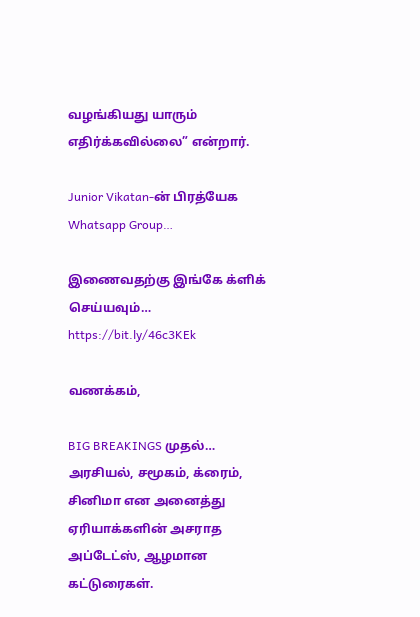வழங்கியது யாரும் எதிர்க்கவில்லை” என்றார்.

Junior Vikatan-ன் பிரத்யேக Whatsapp Group…

இணைவதற்கு இங்கே க்ளிக் செய்யவும்… https://bit.ly/46c3KEk

வணக்கம்,

BIG BREAKINGS முதல்… அரசியல், சமூகம், க்ரைம், சினிமா என அனைத்து ஏரியாக்களின் அசராத அப்டேட்ஸ், ஆழமான கட்டுரைகள்.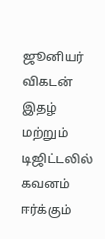ஜூனியர் விகடன் இதழ் மற்றும் டிஜிட்டலில் கவனம் ஈர்க்கும்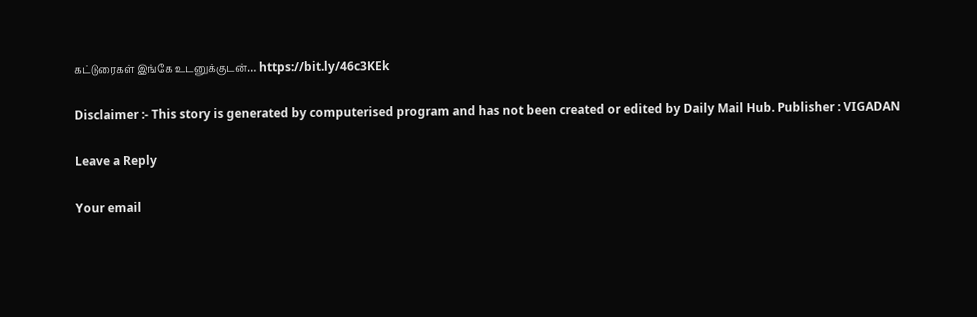கட்டுரைகள் இங்கே உடனுக்குடன்… https://bit.ly/46c3KEk

Disclaimer :- This story is generated by computerised program and has not been created or edited by Daily Mail Hub. Publisher : VIGADAN

Leave a Reply

Your email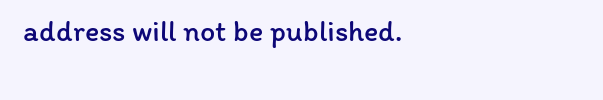address will not be published.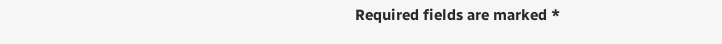Required fields are marked *